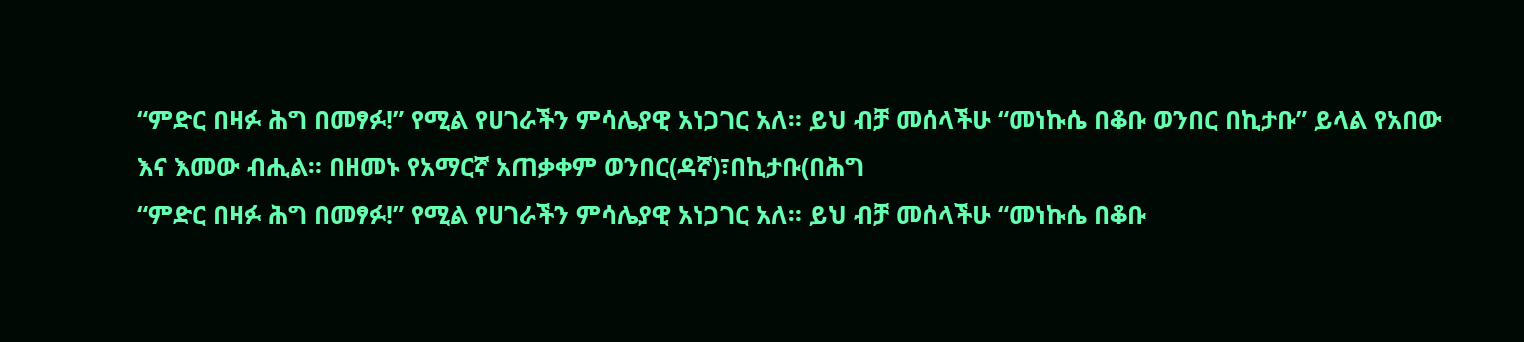“ምድር በዛፉ ሕግ በመፃፉ!” የሚል የሀገራችን ምሳሌያዊ አነጋገር አለ። ይህ ብቻ መሰላችሁ “መነኩሴ በቆቡ ወንበር በኪታቡ” ይላል የአበው እና እመው ብሒል። በዘመኑ የአማርኛ አጠቃቀም ወንበር(ዳኛ)፣በኪታቡ(በሕግ
“ምድር በዛፉ ሕግ በመፃፉ!” የሚል የሀገራችን ምሳሌያዊ አነጋገር አለ። ይህ ብቻ መሰላችሁ “መነኩሴ በቆቡ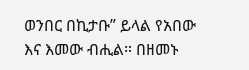ወንበር በኪታቡ” ይላል የአበው እና እመው ብሒል። በዘመኑ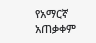የአማርኛ አጠቃቀም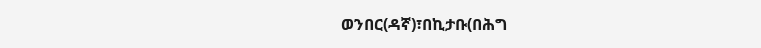ወንበር(ዳኛ)፣በኪታቡ(በሕግ